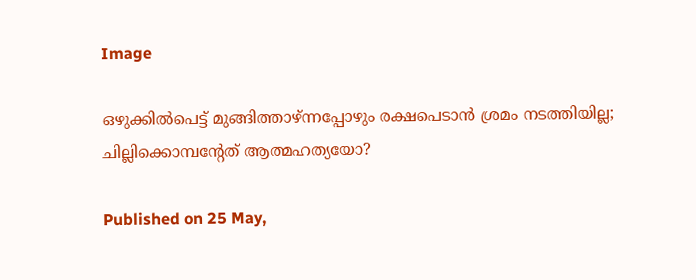Image

ഒഴുക്കിൽപെട്ട് മുങ്ങിത്താഴ്ന്നപ്പോഴും രക്ഷപെടാൻ ശ്രമം നടത്തിയില്ല; ചില്ലിക്കൊമ്പന്‍റേത് ആത്മഹത്യ‍യോ?

Published on 25 May,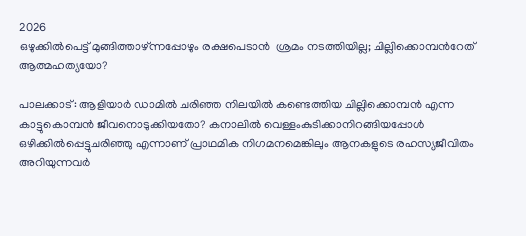2026
ഒഴുക്കിൽപെട്ട് മുങ്ങിത്താഴ്ന്നപ്പോഴും രക്ഷപെടാൻ  ശ്രമം നടത്തിയില്ല; ചില്ലിക്കൊമ്പന്‍റേത് ആത്മഹത്യ‍യോ?

പാലക്കാട്: ആളിയാര്‍ ഡാമില്‍ ചരിഞ്ഞ നിലയില്‍ കണ്ടെത്തിയ ചില്ലിക്കൊമ്പന്‍ എന്ന കാട്ടുകൊമ്പന്‍ ജീവനൊടുക്കിയതോ? കനാലില്‍ വെള്ളംകുടിക്കാനിറങ്ങിയപ്പോള്‍ ഒഴിക്കില്‍പ്പെട്ടുചരിഞ്ഞു എന്നാണ് പ്രാഥമിക നിഗമനമെങ്കിലും ആനകളുടെ രഹസ്യജീവിതം അറിയുന്നവര്‍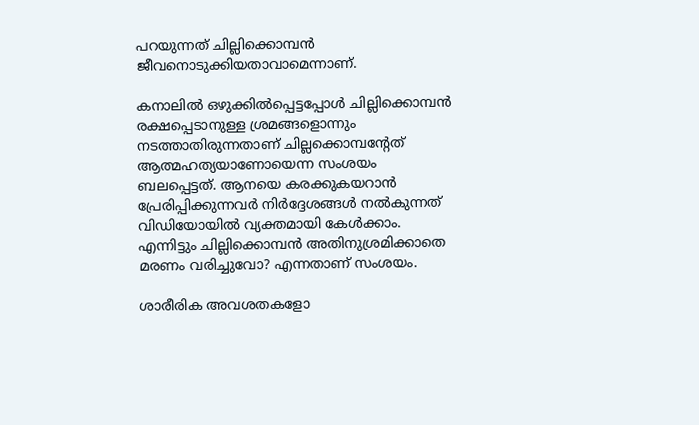പറയുന്നത് ചില്ലിക്കൊമ്പന്‍ ജീവനൊടുക്കിയതാവാമെന്നാണ്.

കനാലില്‍ ഒഴുക്കില്‍പ്പെട്ടപ്പോള്‍ ചില്ലിക്കൊമ്പന്‍ രക്ഷപ്പെടാനുള്ള ശ്രമങ്ങളൊന്നും നടത്താതിരുന്നതാണ് ചില്ലക്കൊമ്പന്റേത് ആത്മഹത്യയാണോയെന്ന സംശയം ബലപ്പെട്ടത്. ആനയെ കരക്കുകയറാന്‍ പ്രേരിപ്പിക്കുന്നവര്‍ നിര്‍ദ്ദേശങ്ങള്‍ നല്‍കുന്നത് വിഡിയോയില്‍ വ്യക്തമായി കേള്‍ക്കാം. എന്നിട്ടും ചില്ലിക്കൊമ്പന്‍ അതിനുശ്രമിക്കാതെ മരണം വരിച്ചുവോ? എന്നതാണ് സംശയം.

ശാരീരിക അവശതകളോ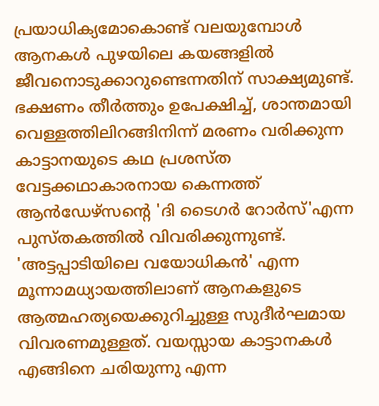പ്രയാധിക്യമോകൊണ്ട് വലയുമ്പോള്‍ ആനകള്‍ പുഴയിലെ കയങ്ങളില്‍ ജീവനൊടുക്കാറുണ്ടെന്നതിന് സാക്ഷ്യമുണ്ട്. ഭക്ഷണം തീര്‍ത്തും ഉപേക്ഷിച്ച്, ശാന്തമായി വെള്ളത്തിലിറങ്ങിനിന്ന് മരണം വരിക്കുന്ന കാട്ടാനയുടെ കഥ പ്രശസ്ത വേട്ടക്കഥാകാരനായ കെന്നത്ത് ആന്‍ഡേഴ്സന്റെ 'ദി ടൈഗര്‍ റോര്‍സ്'എന്ന പുസ്തകത്തില്‍ വിവരിക്കുന്നുണ്ട്. 'അട്ടപ്പാടിയിലെ വയോധികന്‍' എന്ന മൂന്നാമധ്യായത്തിലാണ് ആനകളുടെ ആത്മഹത്യയെക്കുറിച്ചുള്ള സുദീര്‍ഘമായ വിവരണമുള്ളത്. വയസ്സായ കാട്ടാനകള്‍ എങ്ങിനെ ചരിയുന്നു എന്ന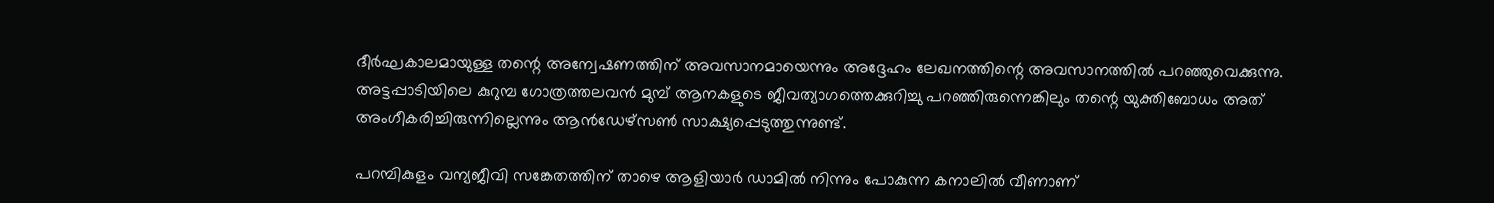ദീര്‍ഘകാലമായുള്ള തന്റെ അന്വേഷണത്തിന് അവസാനമായെന്നും അദ്ദേഹം ലേഖനത്തിന്റെ അവസാനത്തില്‍ പറഞ്ഞുവെക്കുന്നു. അട്ടപ്പാടിയിലെ കുറുമ്പ ഗോത്രത്തലവന്‍ മുമ്പ് ആനകളുടെ ജീവത്യാഗത്തെക്കുറിച്ചു പറഞ്ഞിരുന്നെങ്കിലും തന്റെ യുക്തിബോധം അത് അംഗീകരിച്ചിരുന്നില്ലെന്നും ആന്‍ഡേഴ്സണ്‍ സാക്ഷ്യപ്പെടുത്തുന്നുണ്ട്.

പറമ്പികുളം വന്യജീവി സങ്കേതത്തിന് താഴെ ആളിയാര്‍ ഡാമില്‍ നിന്നും പോകുന്ന കനാലില്‍ വീണാണ്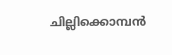ചില്ലിക്കൊമ്പന്‍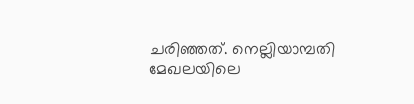ചരിഞ്ഞത്. നെല്ലിയാമ്പതി മേഖലയിലെ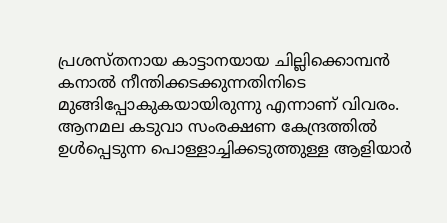പ്രശസ്തനായ കാട്ടാനയായ ചില്ലിക്കൊമ്പന്‍ കനാല്‍ നീന്തിക്കടക്കുന്നതിനിടെ മുങ്ങിപ്പോകുകയായിരുന്നു എന്നാണ് വിവരം. ആനമല കടുവാ സംരക്ഷണ കേന്ദ്രത്തില്‍ ഉള്‍പ്പെടുന്ന പൊള്ളാച്ചിക്കടുത്തുള്ള ആളിയാര്‍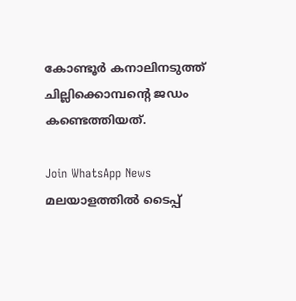കോണ്ടൂര്‍ കനാലിനടുത്ത് ചില്ലിക്കൊമ്പന്റെ ജഡം കണ്ടെത്തിയത്.

Join WhatsApp News
മലയാളത്തില്‍ ടൈപ്പ്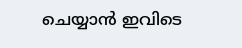ചെയ്യാന്‍ ഇവിടെ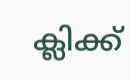ക്ലിക്ക്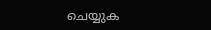ചെയ്യുക